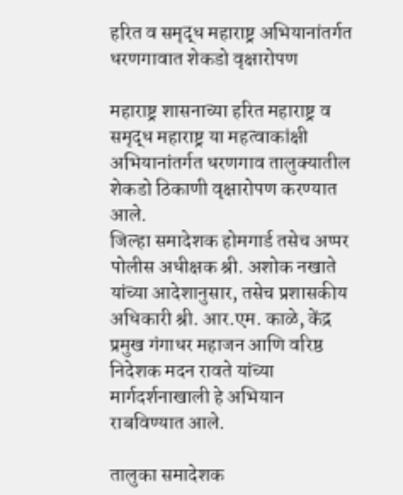हरित व समृद्ध महाराष्ट्र अभियानांतर्गत धरणगावात शेकडो वृक्षारोपण

महाराष्ट्र शासनाच्या हरित महाराष्ट्र व समृद्ध महाराष्ट्र या महत्वाकांक्षी अभियानांतर्गत धरणगाव तालुक्यातील शेकडो ठिकाणी वृक्षारोपण करण्यात आले.
जिल्हा समादेशक होमगार्ड तसेच अप्पर पोलीस अधीक्षक श्री. अशोक नखाते यांच्या आदेशानुसार, तसेच प्रशासकीय अधिकारी श्री. आर.एम. काळे, केंद्र प्रमुख गंगाधर महाजन आणि वरिष्ठ निदेशक मदन रावते यांच्या मार्गदर्शनाखाली हे अभियान राबविण्यात आले.

तालुका समादेशक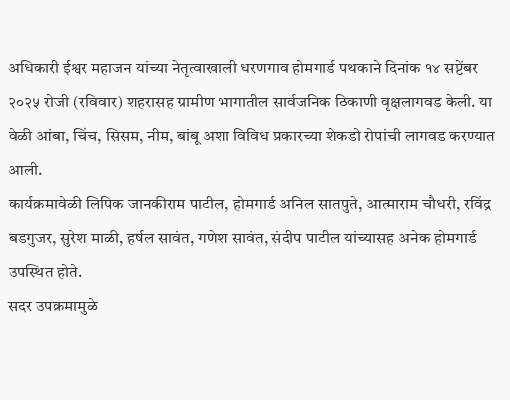अधिकारी ईश्वर महाजन यांच्या नेतृत्वाखाली धरणगाव होमगार्ड पथकाने दिनांक १४ सप्टेंबर २०२५ रोजी (रविवार) शहरासह ग्रामीण भागातील सार्वजनिक ठिकाणी वृक्षलागवड केली. या वेळी आंबा, चिंच, सिसम, नीम, बांबू अशा विविध प्रकारच्या शेकडो रोपांची लागवड करण्यात आली.
कार्यक्रमावेळी लिपिक जानकीराम पाटील, होमगार्ड अनिल सातपुते, आत्माराम चौधरी, रविंद्र बडगुजर, सुरेश माळी, हर्षल सावंत, गणेश सावंत, संदीप पाटील यांच्यासह अनेक होमगार्ड उपस्थित होते.
सदर उपक्रमामुळे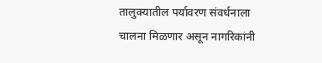तालुक्यातील पर्यावरण संवर्धनाला चालना मिळणार असून नागरिकांनी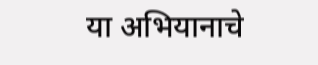या अभियानाचे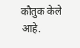कौतुक केले आहे.